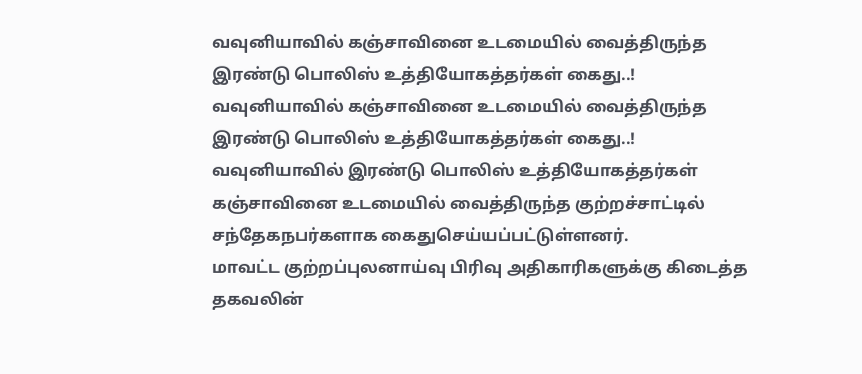வவுனியாவில் கஞ்சாவினை உடமையில் வைத்திருந்த இரண்டு பொலிஸ் உத்தியோகத்தர்கள் கைது..!
வவுனியாவில் கஞ்சாவினை உடமையில் வைத்திருந்த இரண்டு பொலிஸ் உத்தியோகத்தர்கள் கைது..!
வவுனியாவில் இரண்டு பொலிஸ் உத்தியோகத்தர்கள் கஞ்சாவினை உடமையில் வைத்திருந்த குற்றச்சாட்டில் சந்தேகநபர்களாக கைதுசெய்யப்பட்டுள்ளனர்.
மாவட்ட குற்றப்புலனாய்வு பிரிவு அதிகாரிகளுக்கு கிடைத்த தகவலின்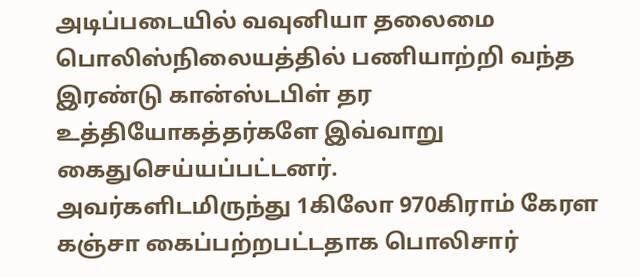அடிப்படையில் வவுனியா தலைமை பொலிஸ்நிலையத்தில் பணியாற்றி வந்த இரண்டு கான்ஸ்டபிள் தர உத்தியோகத்தர்களே இவ்வாறு கைதுசெய்யப்பட்டனர்.
அவர்களிடமிருந்து 1கிலோ 970கிராம் கேரள கஞ்சா கைப்பற்றபட்டதாக பொலிசார்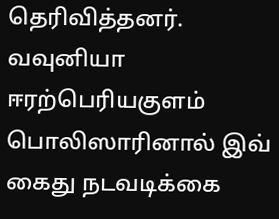தெரிவித்தனர்.
வவுனியா ஈரற்பெரியகுளம் பொலிஸாரினால் இவ் கைது நடவடிக்கை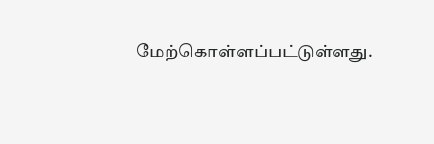மேற்கொள்ளப்பட்டுள்ளது.